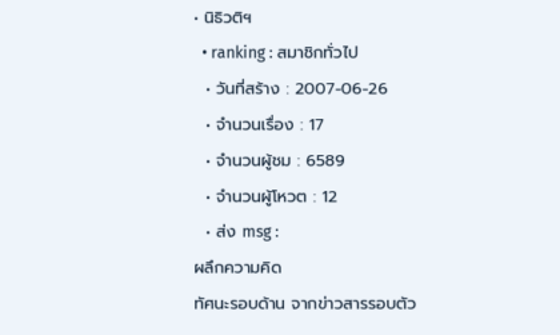• นิธิวติฯ
  • ranking : สมาชิกทั่วไป
  • วันที่สร้าง : 2007-06-26
  • จำนวนเรื่อง : 17
  • จำนวนผู้ชม : 6589
  • จำนวนผู้โหวต : 12
  • ส่ง msg :
ผลึกความคิด
ทัศนะรอบด้าน จากข่าวสารรอบตัว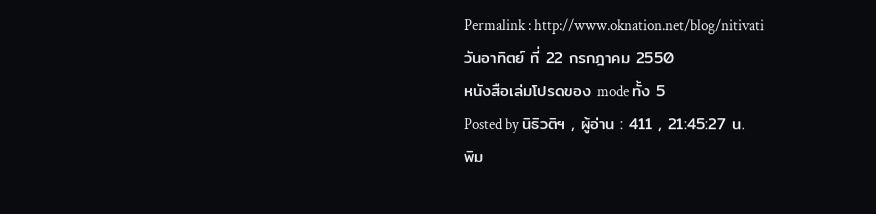Permalink : http://www.oknation.net/blog/nitivati
วันอาทิตย์ ที่ 22 กรกฎาคม 2550
หนังสือเล่มโปรดของ mode ทั้ง 5
Posted by นิธิวติฯ , ผู้อ่าน : 411 , 21:45:27 น.
พิม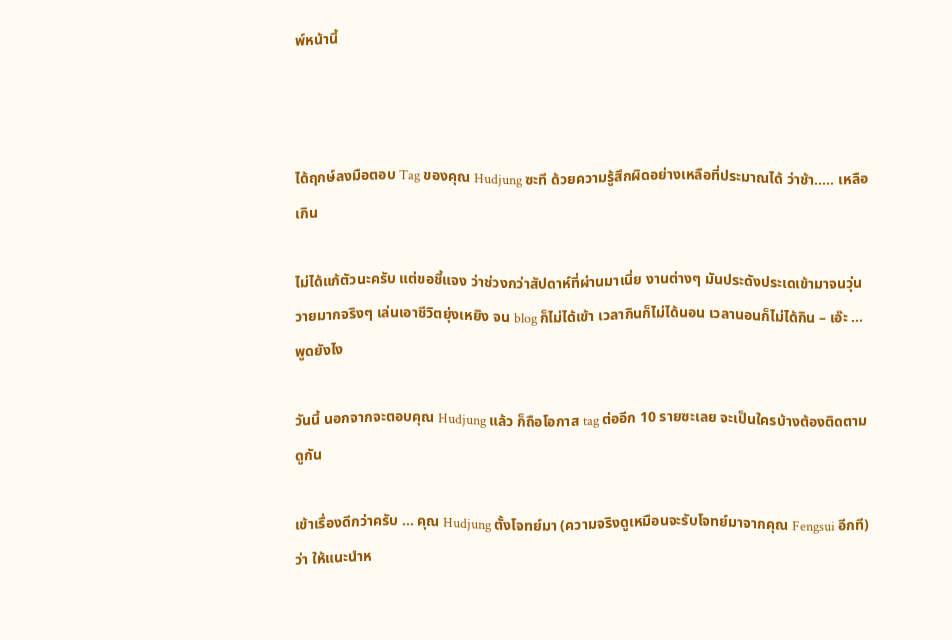พ์หน้านี้



ได้ฤกษ์ลงมือตอบ Tag ของคุณ Hudjung ซะที ด้วยความรู้สึกผิดอย่างเหลือที่ประมาณได้ ว่าช้า..... เหลือเกิน

ไม่ได้แก้ตัวนะครับ แต่ขอชี้แจง ว่าช่วงกว่าสัปดาห์ที่ผ่านมาเนี่ย งานต่างๆ มันประดังประเดเข้ามาจนวุ่นวายมากจริงๆ เล่นเอาชีวิตยุ่งเหยิง จน blog ก็ไม่ได้เข้า เวลากินก็ไม่ได้นอน เวลานอนก็ไม่ได้กิน – เอ๊ะ ... พูดยังไง

วันนี้ นอกจากจะตอบคุณ Hudjung แล้ว ก็ถือโอกาส tag ต่ออีก 10 รายซะเลย จะเป็นใครบ้างต้องติดตามดูกัน

เข้าเรื่องดีกว่าครับ ... คุณ Hudjung ตั้งโจทย์มา (ความจริงดูเหมือนจะรับโจทย์มาจากคุณ Fengsui อีกที) ว่า ให้แนะนำห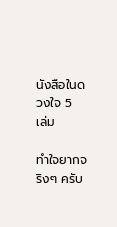นังสือในดวงใจ 5 เล่ม

ทำใจยากจริงๆ ครับ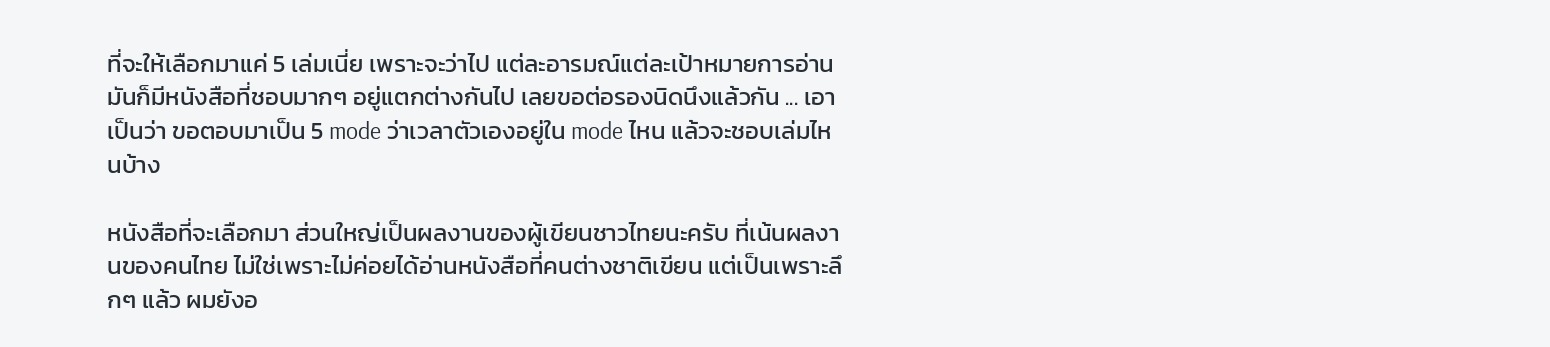ที่จะให้เลือกมาแค่ 5 เล่มเนี่ย เพราะจะว่าไป แต่ละอารมณ์แต่ละเป้าหมายการอ่าน มันก็มีหนังสือที่ชอบมากๆ อยู่แตกต่างกันไป เลยขอต่อรองนิดนึงแล้วกัน ... เอาเป็นว่า ขอตอบมาเป็น 5 mode ว่าเวลาตัวเองอยู่ใน mode ไหน แล้วจะชอบเล่มไหนบ้าง

หนังสือที่จะเลือกมา ส่วนใหญ่เป็นผลงานของผู้เขียนชาวไทยนะครับ ที่เน้นผลงานของคนไทย ไม่ใช่เพราะไม่ค่อยได้อ่านหนังสือที่คนต่างชาติเขียน แต่เป็นเพราะลึกๆ แล้ว ผมยังอ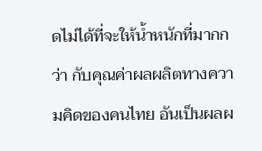ดไม่ได้ที่จะให้น้ำหนักที่มากกว่า กับคุณค่าผลผลิตทางความคิดของคนไทย อันเป็นผลผ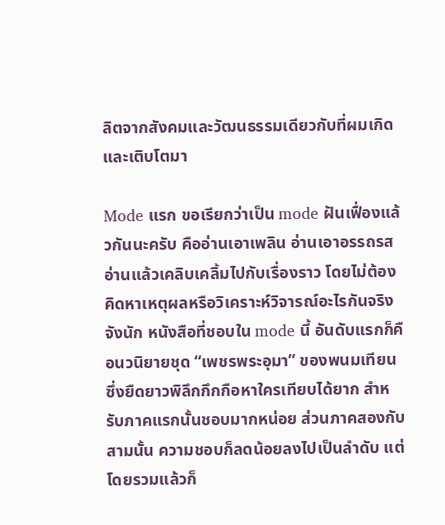ลิตจากสังคมและวัฒนธรรมเดียวกับที่ผมเกิดและเติบโตมา

Mode แรก ขอเรียกว่าเป็น mode ฝันเฟื่องแล้วกันนะครับ คืออ่านเอาเพลิน อ่านเอาอรรถรส อ่านแล้วเคลิบเคลิ้มไปกับเรื่องราว โดยไม่ต้องคิดหาเหตุผลหรือวิเคราะห์วิจารณ์อะไรกันจริงจังนัก หนังสือที่ชอบใน mode นี้ อันดับแรกก็คือนวนิยายชุด “เพชรพระอุมา” ของพนมเทียน ซึ่งยืดยาวพิลึกกึกกือหาใครเทียบได้ยาก สำหรับภาคแรกนั้นชอบมากหน่อย ส่วนภาคสองกับสามนั้น ความชอบก็ลดน้อยลงไปเป็นลำดับ แต่โดยรวมแล้วก็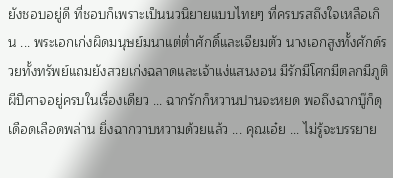ยังชอบอยู่ดี ที่ชอบก็เพราะเป็นนวนิยายแบบไทยๆ ที่ครบรสถึงใจเหลือเกิน ... พระเอกเก่งผิดมนุษย์มนาแต่ต่ำศักดิ์และเจียมตัว นางเอกสูงทั้งศักด์รวยทั้งทรัพย์แถมยังสวยเก่งฉลาดและเจ้าแง่แสนงอน มีรักมีโศกมีตลกมีภูติผีปีศาจอยู่ครบในเรื่องเดียว ... ฉากรักก็หวานปานจะหยด พอถึงฉากบู๊ก็ดุเดือดเลือดพล่าน ยิ่งฉากวาบหวามด้วยแล้ว ... คุณเอ๋ย ... ไม่รู้จะบรรยาย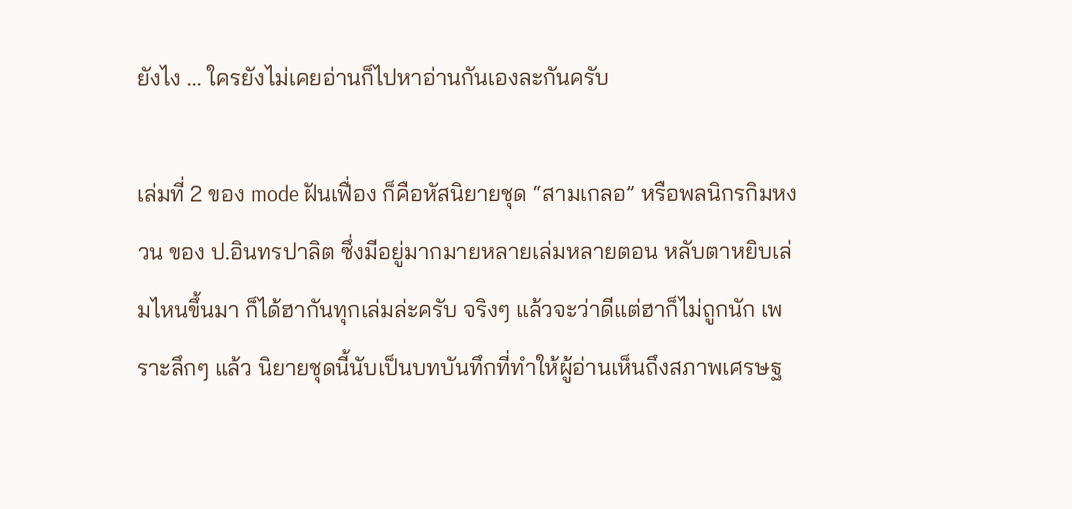ยังไง ... ใครยังไม่เคยอ่านก็ไปหาอ่านกันเองละกันครับ

เล่มที่ 2 ของ mode ฝันเฟื่อง ก็คือหัสนิยายชุด “สามเกลอ” หรือพลนิกรกิมหงวน ของ ป.อินทรปาลิต ซึ่งมีอยู่มากมายหลายเล่มหลายตอน หลับตาหยิบเล่มไหนขึ้นมา ก็ได้ฮากันทุกเล่มล่ะครับ จริงๆ แล้วจะว่าดีแต่ฮาก็ไม่ถูกนัก เพราะลึกๆ แล้ว นิยายชุดนี้นับเป็นบทบันทึกที่ทำให้ผู้อ่านเห็นถึงสภาพเศรษฐ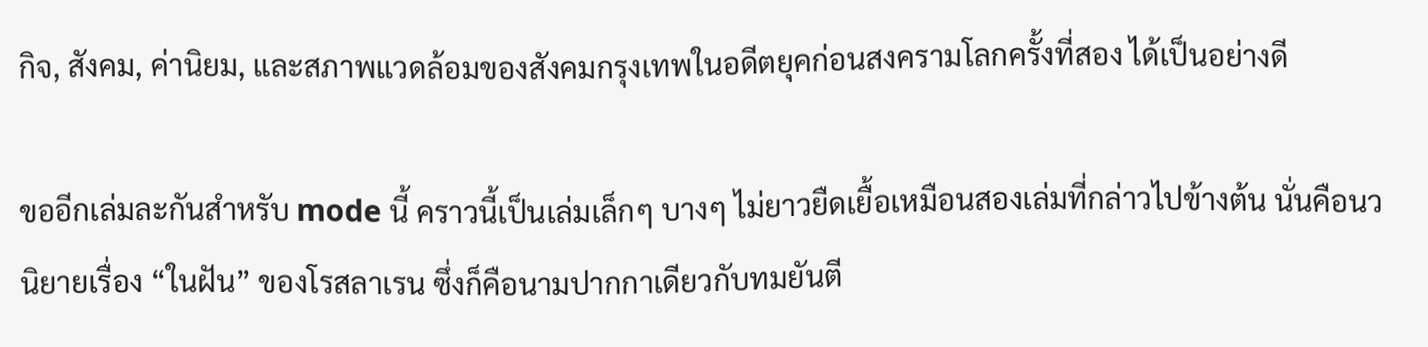กิจ, สังคม, ค่านิยม, และสภาพแวดล้อมของสังคมกรุงเทพในอดีตยุคก่อนสงครามโลกครั้งที่สอง ได้เป็นอย่างดี

ขออีกเล่มละกันสำหรับ mode นี้ คราวนี้เป็นเล่มเล็กๆ บางๆ ไม่ยาวยืดเยื้อเหมือนสองเล่มที่กล่าวไปข้างต้น นั่นคือนวนิยายเรื่อง “ในฝัน” ของโรสลาเรน ซึ่งก็คือนามปากกาเดียวกับทมยันตี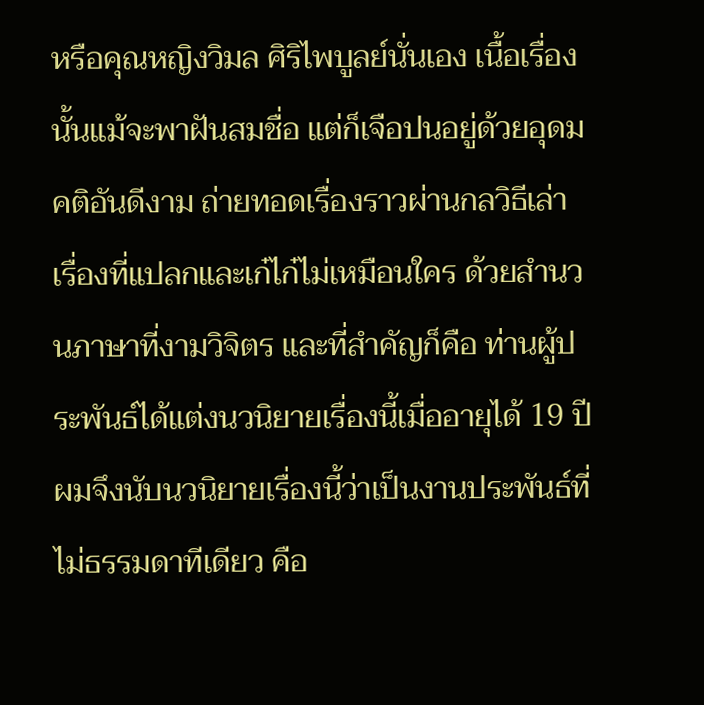หรือคุณหญิงวิมล ศิริไพบูลย์นั่นเอง เนื้อเรื่องนั้นแม้จะพาฝันสมชื่อ แต่ก็เจือปนอยู่ด้วยอุดมคติอันดีงาม ถ่ายทอดเรื่องราวผ่านกลวิธีเล่าเรื่องที่แปลกและเก๋ไก๋ไม่เหมือนใคร ด้วยสำนวนภาษาที่งามวิจิตร และที่สำคัญก็คือ ท่านผู้ประพันธ์ได้แต่งนวนิยายเรื่องนี้เมื่ออายุได้ 19 ปี ผมจึงนับนวนิยายเรื่องนี้ว่าเป็นงานประพันธ์ที่ไม่ธรรมดาทีเดียว คือ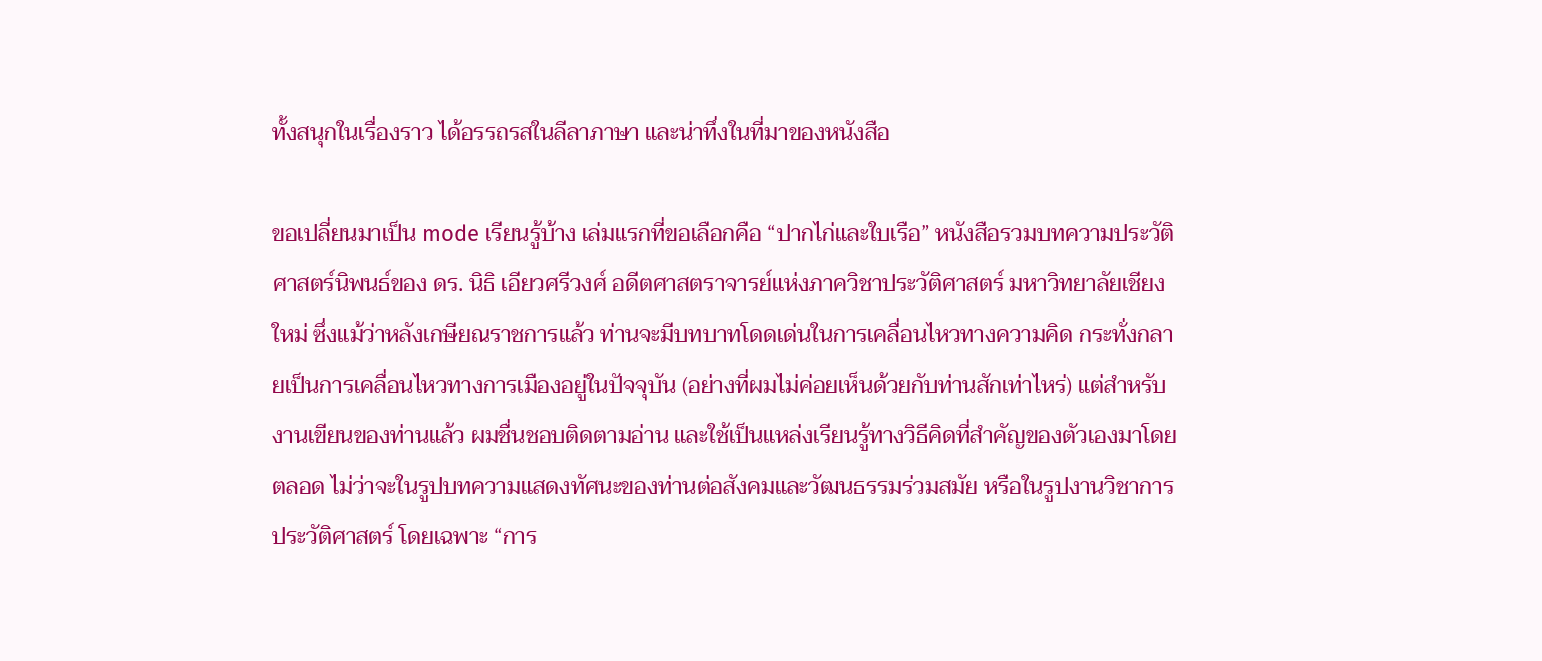ทั้งสนุกในเรื่องราว ได้อรรถรสในลีลาภาษา และน่าทึ่งในที่มาของหนังสือ

ขอเปลี่ยนมาเป็น mode เรียนรู้บ้าง เล่มแรกที่ขอเลือกคือ “ปากไก่และใบเรือ” หนังสือรวมบทความประวัติศาสตร์นิพนธ์ของ ดร. นิธิ เอียวศรีวงศ์ อดีตศาสตราจารย์แห่งภาควิชาประวัติศาสตร์ มหาวิทยาลัยเชียงใหม่ ซึ่งแม้ว่าหลังเกษียณราชการแล้ว ท่านจะมีบทบาทโดดเด่นในการเคลื่อนไหวทางความคิด กระทั่งกลายเป็นการเคลื่อนไหวทางการเมืองอยู่ในปัจจุบัน (อย่างที่ผมไม่ค่อยเห็นด้วยกับท่านสักเท่าไหร่) แต่สำหรับงานเขียนของท่านแล้ว ผมชื่นชอบติดตามอ่าน และใช้เป็นแหล่งเรียนรู้ทางวิธีคิดที่สำคัญของตัวเองมาโดยตลอด ไม่ว่าจะในรูปบทความแสดงทัศนะของท่านต่อสังคมและวัฒนธรรมร่วมสมัย หรือในรูปงานวิชาการประวัติศาสตร์ โดยเฉพาะ “การ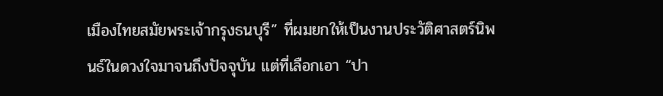เมืองไทยสมัยพระเจ้ากรุงธนบุรี” ที่ผมยกให้เป็นงานประวัติศาสตร์นิพนธ์ในดวงใจมาจนถึงปัจจุบัน แต่ที่เลือกเอา “ปา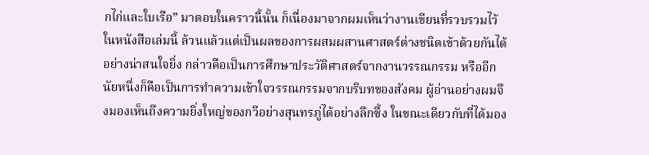กไก่และใบเรือ” มาตอบในคราวนี้นั้น ก็เนื่องมาจากผมเห็นว่างานเขียนที่รวบรวมไว้ในหนังสือเล่มนี้ ล้วนแล้วแต่เป็นผลของการผสมผสานศาสตร์ต่างชนิดเข้าด้วยกันได้อย่างน่าสนใจยิ่ง กล่าวคือเป็นการศึกษาประวัติศาสตร์จากงานวรรณกรรม หรืออีกนัยหนึ่งก็คือเป็นการทำความเข้าใจวรรณกรรมจากบริบทของสังคม ผู้อ่านอย่างผมจึงมองเห็นถึงความยิ่งใหญ่ของกวีอย่างสุนทรภู่ได้อย่างลึกซึ้ง ในขณะเดียวกับที่ได้มอง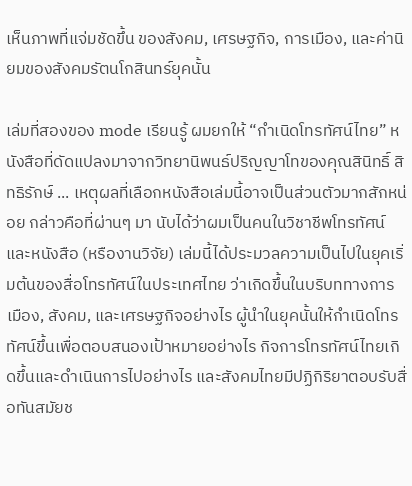เห็นภาพที่แจ่มชัดขึ้น ของสังคม, เศรษฐกิจ, การเมือง, และค่านิยมของสังคมรัตนโกสินทร์ยุคนั้น

เล่มที่สองของ mode เรียนรู้ ผมยกให้ “กำเนิดโทรทัศน์ไทย” หนังสือที่ดัดแปลงมาจากวิทยานิพนธ์ปริญญาโทของคุณสินิทธิ์ สิทธิรักษ์ ... เหตุผลที่เลือกหนังสือเล่มนี้อาจเป็นส่วนตัวมากสักหน่อย กล่าวคือที่ผ่านๆ มา นับได้ว่าผมเป็นคนในวิชาชีพโทรทัศน์ และหนังสือ (หรืองานวิจัย) เล่มนี้ได้ประมวลความเป็นไปในยุคเริ่มต้นของสื่อโทรทัศน์ในประเทศไทย ว่าเกิดขึ้นในบริบททางการเมือง, สังคม, และเศรษฐกิจอย่างไร ผู้นำในยุคนั้นให้กำเนิดโทรทัศน์ขึ้นเพื่อตอบสนองเป้าหมายอย่างไร กิจการโทรทัศน์ไทยเกิดขึ้นและดำเนินการไปอย่างไร และสังคมไทยมีปฏิกิริยาตอบรับสื่อทันสมัยช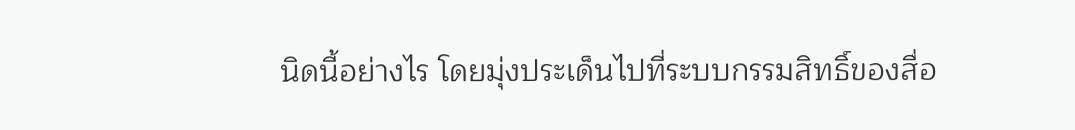นิดนี้อย่างไร โดยมุ่งประเด็นไปที่ระบบกรรมสิทธิ์ของสื่อ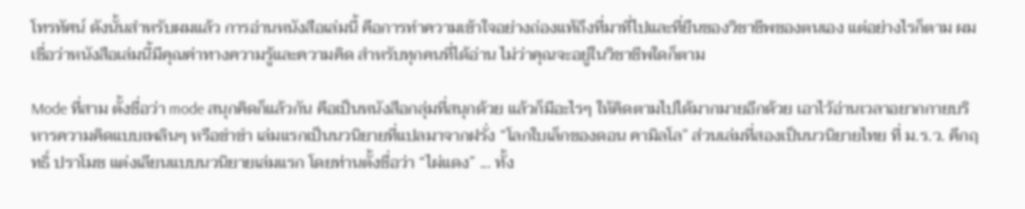โทรทัศน์ ดังนั้นสำหรับผมแล้ว การอ่านหนังสือเล่มนี้ คือการทำความเข้าใจอย่างถ่องแท้ถึงที่มาที่ไปและที่ยืนของวิชาชีพของตนเอง แต่อย่างไรก็ตาม ผมเชื่อว่าหนังสือเล่มนี้มีคุณค่าทางความรู้และความคิด สำหรับทุกคนที่ได้อ่าน ไม่ว่าคุณจะอยู่ในวิชาชีพใดก็ตาม

Mode ที่สาม ตั้งชื่อว่า mode สนุกคิดก็แล้วกัน คือเป็นหนังสือกลุ่มที่สนุกด้วย แล้วก็มีอะไรๆ ให้คิดตามไปได้มากมายอีกด้วย เอาไว้อ่านเวลาอยากกายบริหารความคิดแบบเพลินๆ หรือขำขำ เล่มแรกเป็นนวนิยายที่แปลมาจากฝรั่ง “โลกใบเล็กของดอน คามิลโล” ส่วนเล่มที่สองเป็นนวนิยายไทย ที่ ม.ร.ว. คึกฤทธิ์ ปราโมช แต่งเลียนแบบนวนิยายเล่มแรก โดยท่านตั้งชื่อว่า “ไผ่แดง” ... ทั้ง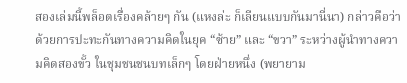สองเล่มนี้พล็อตเรื่องคล้ายๆ กัน (แหงล่ะ ก็เลียนแบบกันมานี่นา) กล่าวคือว่าด้วยการปะทะกันทางความคิดในยุค “ซ้าย” และ “ขวา” ระหว่างผู้นำทางความคิดสองขั้ว ในชุมชนชนบทเล็กๆ โดยฝ่ายหนึ่ง (พยายาม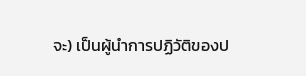จะ) เป็นผู้นำการปฏิวัติของป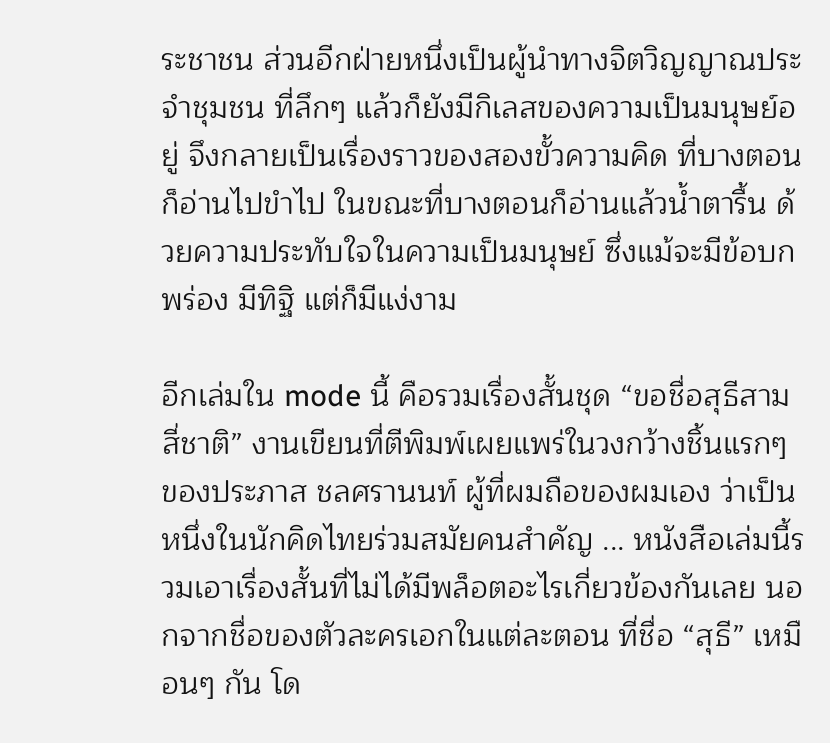ระชาชน ส่วนอีกฝ่ายหนึ่งเป็นผู้นำทางจิตวิญญาณประจำชุมชน ที่ลึกๆ แล้วก็ยังมีกิเลสของความเป็นมนุษย์อยู่ จึงกลายเป็นเรื่องราวของสองขั้วความคิด ที่บางตอนก็อ่านไปขำไป ในขณะที่บางตอนก็อ่านแล้วน้ำตารื้น ด้วยความประทับใจในความเป็นมนุษย์ ซึ่งแม้จะมีข้อบกพร่อง มีทิฐิ แต่ก็มีแง่งาม

อีกเล่มใน mode นี้ คือรวมเรื่องสั้นชุด “ขอชื่อสุธีสามสี่ชาติ” งานเขียนที่ตีพิมพ์เผยแพร่ในวงกว้างชิ้นแรกๆ ของประภาส ชลศรานนท์ ผู้ที่ผมถือของผมเอง ว่าเป็นหนึ่งในนักคิดไทยร่วมสมัยคนสำคัญ ... หนังสือเล่มนี้รวมเอาเรื่องสั้นที่ไม่ได้มีพล็อตอะไรเกี่ยวข้องกันเลย นอกจากชื่อของตัวละครเอกในแต่ละตอน ที่ชื่อ “สุธี” เหมือนๆ กัน โด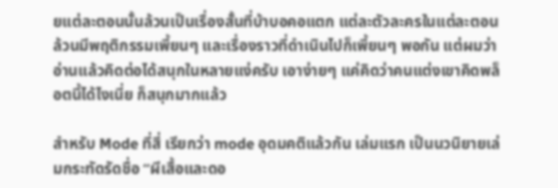ยแต่ละตอนนั้นล้วนเป็นเรื่องสั้นที่บ้าบอคอแตก แต่ละตัวละครในแต่ละตอนล้วนมีพฤติกรรมเพี้ยนๆ และเรื่องราวที่ดำเนินไปก็เพี้ยนๆ พอกัน แต่ผมว่าอ่านแล้วคิดต่อได้สนุกในหลายแง่ครับ เอาง่ายๆ แค่คิดว่าคนแต่งเขาคิดพล็อตนี้ได้ไงเนี่ย ก็สนุกมากแล้ว

สำหรับ Mode ที่สี่ เรียกว่า mode อุดมคติแล้วกัน เล่มแรก เป็นนวนิยายเล่มกระทัดรัดชื่อ “ผีเสื้อและดอ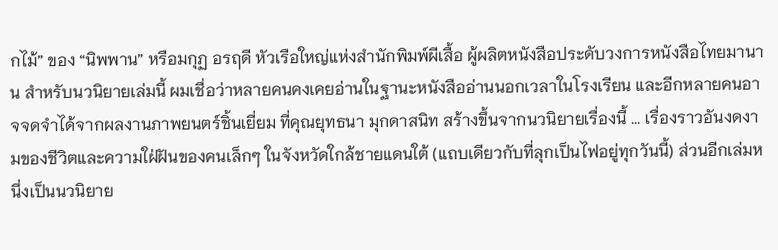กไม้” ของ “นิพพาน” หรือมกุฏ อรฤดี หัวเรือใหญ่แห่งสำนักพิมพ์ผีเสื้อ ผู้ผลิตหนังสือประดับวงการหนังสือไทยมานาน สำหรับนวนิยายเล่มนี้ ผมเชื่อว่าหลายคนคงเคยอ่านในฐานะหนังสืออ่านนอกเวลาในโรงเรียน และอีกหลายคนอาจจดจำได้จากผลงานภาพยนตร์ชิ้นเยี่ยม ที่คุณยุทธนา มุกดาสนิท สร้างขึ้นจากนวนิยายเรื่องนี้ ... เรื่องราวอันงดงามของชีวิตและความใฝ่ฝันของคนเล็กๆ ในจังหวัดใกล้ชายแดนใต้ (แถบเดียวกับที่ลุกเป็นไฟอยู่ทุกวันนี้) ส่วนอีกเล่มหนึ่งเป็นนวนิยาย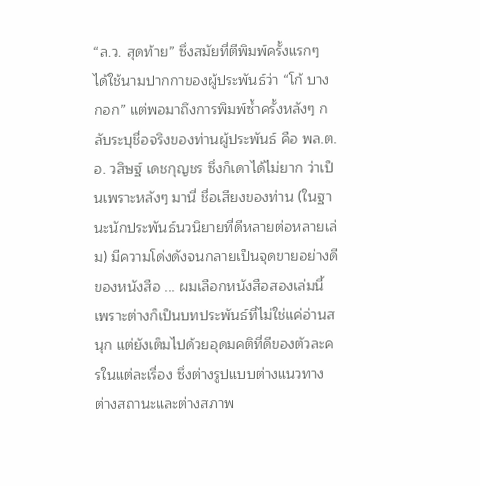“ล.ว. สุดท้าย” ซึ่งสมัยที่ตีพิมพ์ครั้งแรกๆ ได้ใช้นามปากกาของผู้ประพันธ์ว่า “โก้ บางกอก” แต่พอมาถึงการพิมพ์ซ้ำครั้งหลังๆ กลับระบุชื่อจริงของท่านผู้ประพันธ์ คือ พล.ต.อ. วสิษฐ์ เดชกุญชร ซึ่งก็เดาได้ไม่ยาก ว่าเป็นเพราะหลังๆ มานี่ ชื่อเสียงของท่าน (ในฐานะนักประพันธ์นวนิยายที่ดีหลายต่อหลายเล่ม) มีความโด่งดังจนกลายเป็นจุดขายอย่างดีของหนังสือ ... ผมเลือกหนังสือสองเล่มนี้ เพราะต่างก็เป็นบทประพันธ์ที่ไม่ใช่แค่อ่านสนุก แต่ยังเต็มไปด้วยอุดมคติที่ดีของตัวละครในแต่ละเรื่อง ซึ่งต่างรูปแบบต่างแนวทางต่างสถานะและต่างสภาพ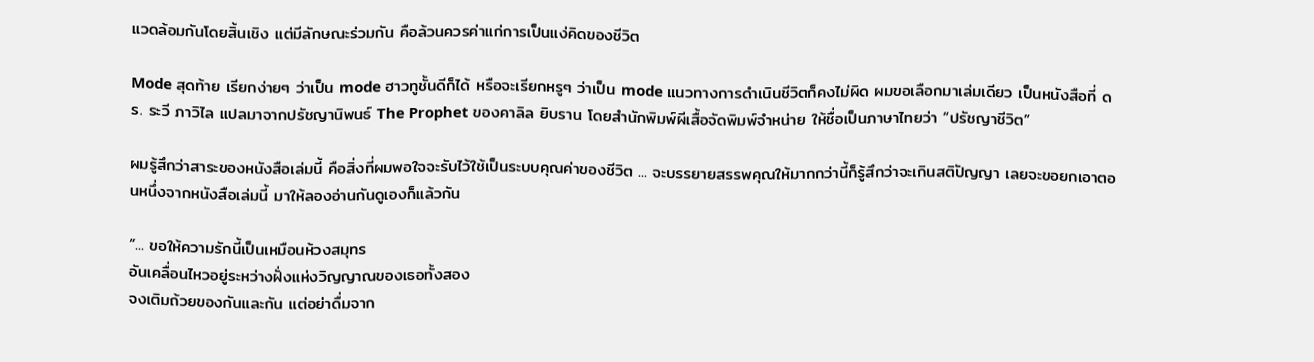แวดล้อมกันโดยสิ้นเชิง แต่มีลักษณะร่วมกัน คือล้วนควรค่าแก่การเป็นแง่คิดของชีวิต

Mode สุดท้าย เรียกง่ายๆ ว่าเป็น mode ฮาวทูชั้นดีก็ได้ หรือจะเรียกหรูๆ ว่าเป็น mode แนวทางการดำเนินชีวิตก็คงไม่ผิด ผมขอเลือกมาเล่มเดียว เป็นหนังสือที่ ดร. ระวี ภาวิไล แปลมาจากปรัชญานิพนธ์ The Prophet ของคาลิล ยิบราน โดยสำนักพิมพ์ผีเสื้อจัดพิมพ์จำหน่าย ให้ชื่อเป็นภาษาไทยว่า “ปรัชญาชีวิต”

ผมรู้สึกว่าสาระของหนังสือเล่มนี้ คือสิ่งที่ผมพอใจจะรับไว้ใช้เป็นระบบคุณค่าของชีวิต ... จะบรรยายสรรพคุณให้มากกว่านี้ก็รู้สึกว่าจะเกินสติปัญญา เลยจะขอยกเอาตอนหนึ่งจากหนังสือเล่มนี้ มาให้ลองอ่านกันดูเองก็แล้วกัน

“... ขอให้ความรักนี้เป็นเหมือนห้วงสมุทร
อันเคลื่อนไหวอยู่ระหว่างฝั่งแห่งวิญญาณของเธอทั้งสอง
จงเติมถ้วยของกันและกัน แต่อย่าดื่มจาก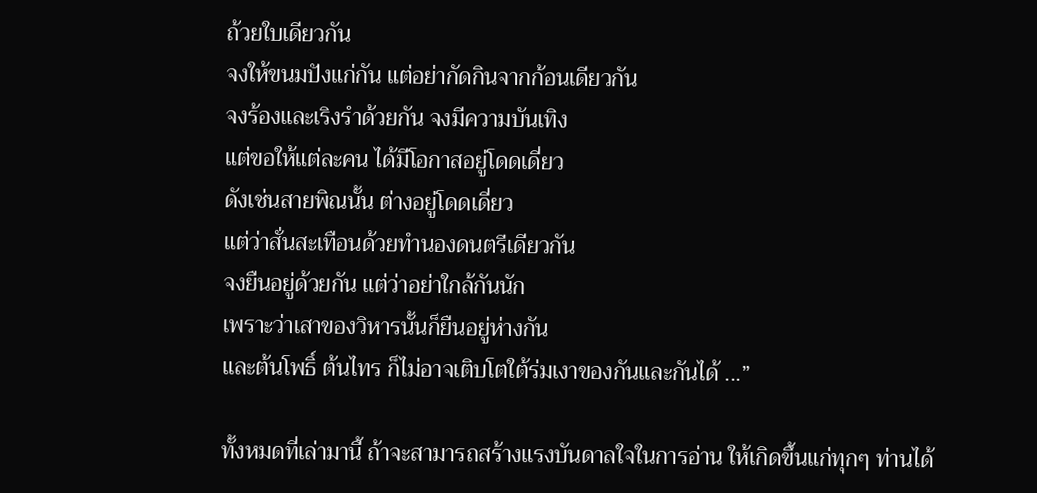ถ้วยใบเดียวกัน
จงให้ขนมปังแก่กัน แต่อย่ากัดกินจากก้อนเดียวกัน
จงร้องและเริงรำด้วยกัน จงมีความบันเทิง
แต่ขอให้แต่ละคน ได้มีโอกาสอยู่โดดเดี่ยว
ดังเช่นสายพิณนั้น ต่างอยู่โดดเดี่ยว
แต่ว่าสั่นสะเทือนด้วยทำนองดนตรีเดียวกัน
จงยืนอยู่ด้วยกัน แต่ว่าอย่าใกล้กันนัก
เพราะว่าเสาของวิหารนั้นก็ยืนอยู่ห่างกัน
และต้นโพธิ์ ต้นไทร ก็ไม่อาจเติบโตใต้ร่มเงาของกันและกันได้ ...”

ทั้งหมดที่เล่ามานี้ ถ้าจะสามารถสร้างแรงบันดาลใจในการอ่าน ให้เกิดขึ้นแก่ทุกๆ ท่านได้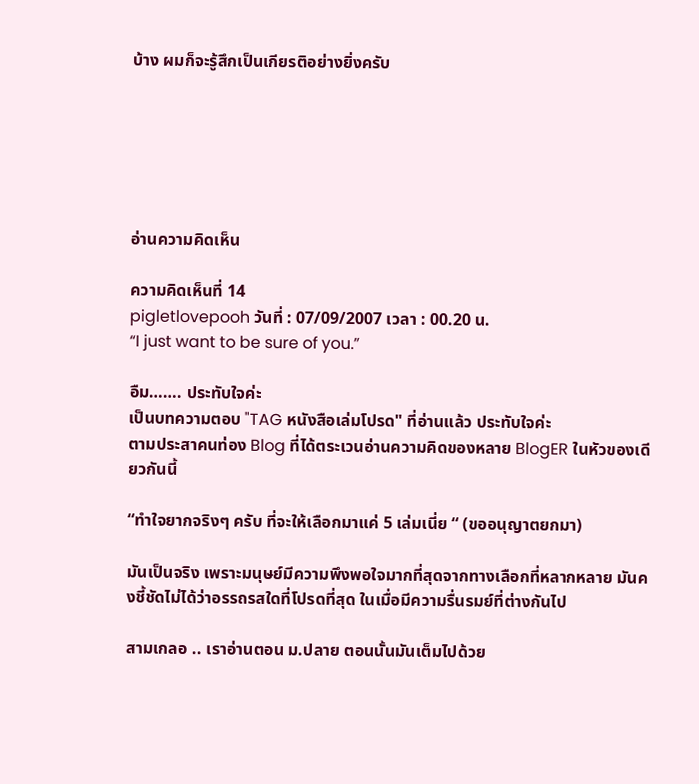บ้าง ผมก็จะรู้สึกเป็นเกียรติอย่างยิ่งครับ






อ่านความคิดเห็น

ความคิดเห็นที่ 14
pigletlovepooh วันที่ : 07/09/2007 เวลา : 00.20 น.
“I just want to be sure of you.”

อืม……. ประทับใจค่ะ
เป็นบทความตอบ "TAG หนังสือเล่มโปรด" ที่อ่านแล้ว ประทับใจค่ะ
ตามประสาคนท่อง Blog ที่ได้ตระเวนอ่านความคิดของหลาย BlogER ในหัวของเดียวกันนี้

“ทำใจยากจริงๆ ครับ ที่จะให้เลือกมาแค่ 5 เล่มเนี่ย “ (ขออนุญาตยกมา)

มันเป็นจริง เพราะมนุษย์มีความพึงพอใจมากที่สุดจากทางเลือกที่หลากหลาย มันคงชี้ชัดไม่ได้ว่าอรรถรสใดที่โปรดที่สุด ในเมื่อมีความรื่นรมย์ที่ต่างกันไป

สามเกลอ .. เราอ่านตอน ม.ปลาย ตอนนั้นมันเต็มไปด้วย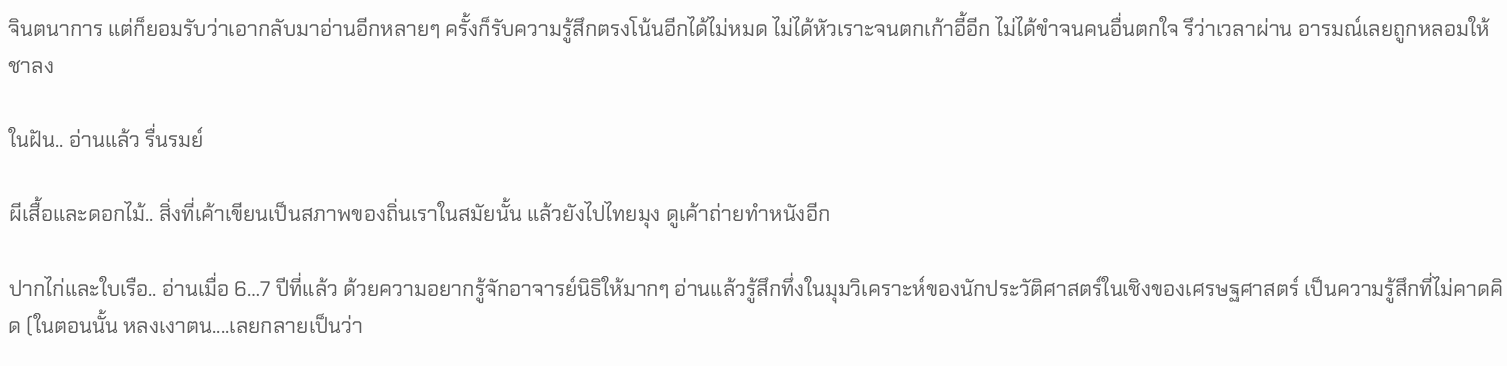จินตนาการ แต่ก็ยอมรับว่าเอากลับมาอ่านอีกหลายๆ ครั้งก็รับความรู้สึกตรงโน้นอีกได้ไม่หมด ไม่ได้หัวเราะจนตกเก้าอี้อีก ไม่ได้ขำจนคนอื่นตกใจ รึว่าเวลาผ่าน อารมณ์เลยถูกหลอมให้ชาลง

ในฝัน.. อ่านแล้ว รื่นรมย์

ผีเสื้อและดอกไม้.. สิ่งที่เค้าเขียนเป็นสภาพของถิ่นเราในสมัยนั้น แล้วยังไปไทยมุง ดูเค้าถ่ายทำหนังอีก

ปากไก่และใบเรือ.. อ่านเมื่อ 6…7 ปีที่แล้ว ด้วยความอยากรู้จักอาจารย์นิธิให้มากๆ อ่านแล้วรู้สึกทึ่งในมุมวิเคราะห์ของนักประวัติศาสตร์ในเชิงของเศรษฐศาสตร์ เป็นความรู้สึกที่ไม่คาดคิด (ในตอนนั้น หลงเงาตน....เลยกลายเป็นว่า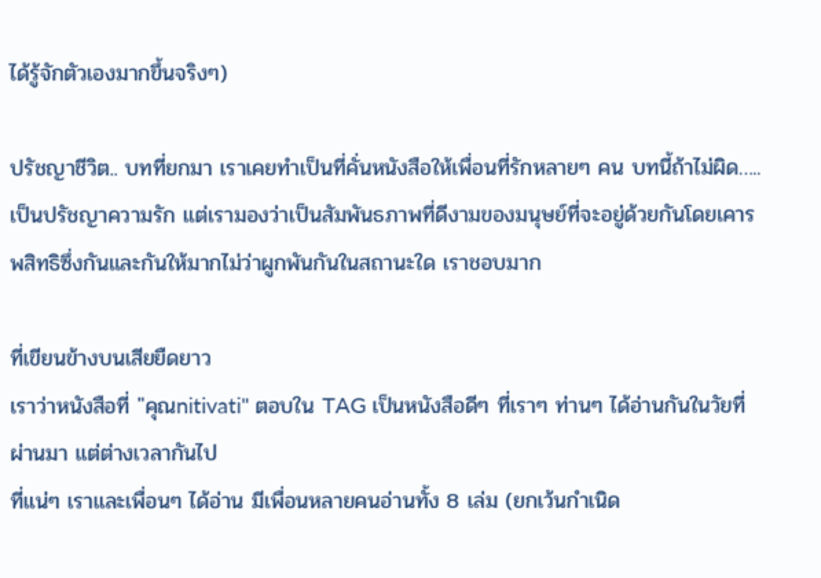ได้รู้จักตัวเองมากขึ้นจริงๆ)

ปรัชญาชีวิต.. บทที่ยกมา เราเคยทำเป็นที่คั่นหนังสือให้เพื่อนที่รักหลายๆ คน บทนี้ถ้าไม่ผิด…..เป็นปรัชญาความรัก แต่เรามองว่าเป็นสัมพันธภาพที่ดีงามของมนุษย์ที่จะอยู่ด้วยกันโดยเคารพสิทธิซึ่งกันและกันให้มากไม่ว่าผูกพันกันในสถานะใด เราชอบมาก

ที่เขียนข้างบนเสียยืดยาว
เราว่าหนังสือที่ "คุณnitivati" ตอบใน TAG เป็นหนังสือดีๆ ที่เราๆ ท่านๆ ได้อ่านกันในวัยที่ผ่านมา แต่ต่างเวลากันไป
ที่แน่ๆ เราและเพื่อนๆ ได้อ่าน มีเพื่อนหลายคนอ่านทั้ง 8 เล่ม (ยกเว้นกำเนิด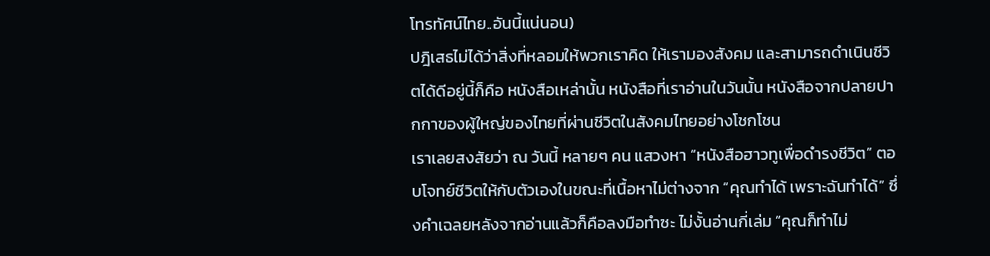โทรทัศน์ไทย..อันนี้แน่นอน)
ปฎิเสธไม่ได้ว่าสิ่งที่หลอมให้พวกเราคิด ให้เรามองสังคม และสามารถดำเนินชีวิตได้ดีอยู่นี้ก็คือ หนังสือเหล่านั้น หนังสือที่เราอ่านในวันนั้น หนังสือจากปลายปากกาของผู้ใหญ่ของไทยที่ผ่านชีวิตในสังคมไทยอย่างโชกโชน
เราเลยสงสัยว่า ณ วันนี้ หลายๆ คน แสวงหา “หนังสือฮาวทูเพื่อดำรงชีวิต” ตอบโจทย์ชีวิตให้กับตัวเองในขณะที่เนื้อหาไม่ต่างจาก “คุณทำได้ เพราะฉันทำได้” ซึ่งคำเฉลยหลังจากอ่านแล้วก็คือลงมือทำซะ ไม่งั้นอ่านกี่เล่ม “คุณก็ทำไม่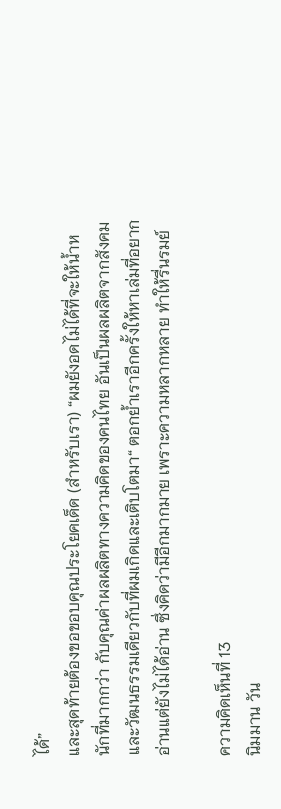ได้”
และสุดท้ายต้องขอขอบคุณประโยคเด็ด (สำหรับเรา) “ผมยังอดไม่ได้ที่จะให้น้ำหนักที่มากกว่า กับคุณค่าผลผลิตทางความคิดของคนไทย อันเป็นผลผลิตจากสังคมและวัฒนธรรมเดียวกับที่ผมเกิดและเติบโตมา“ ตอกย้ำเราอีกครั้งให้หาเล่มที่อยากอ่านแต่ยังไม่ได้อ่าน ซึ่งคิดว่ามีอีกมากมาย เพราะความหลากหลาย ทำให้รื่นรมย์

ความคิดเห็นที่ 13
นิมมาน วัน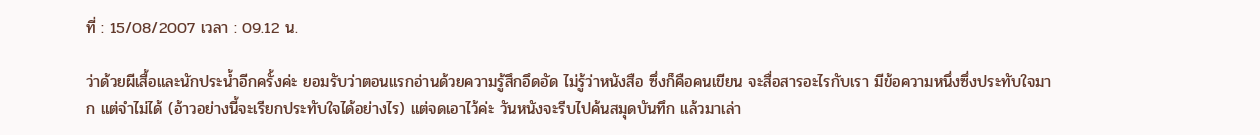ที่ : 15/08/2007 เวลา : 09.12 น.

ว่าด้วยผีเสื้อและนักประน้ำอีกครั้งค่ะ ยอมรับว่าตอนแรกอ่านด้วยความรู้สึกอึดอัด ไม่รู้ว่าหนังสือ ซึ่งก็คือคนเขียน จะสื่อสารอะไรกับเรา มีข้อความหนึ่งซึ่งประทับใจมาก แต่จำไม่ได้ (อ้าวอย่างนี้จะเรียกประทับใจได้อย่างไร) แต่จดเอาไว้ค่ะ วันหนังจะรีบไปค้นสมุดบันทึก แล้วมาเล่า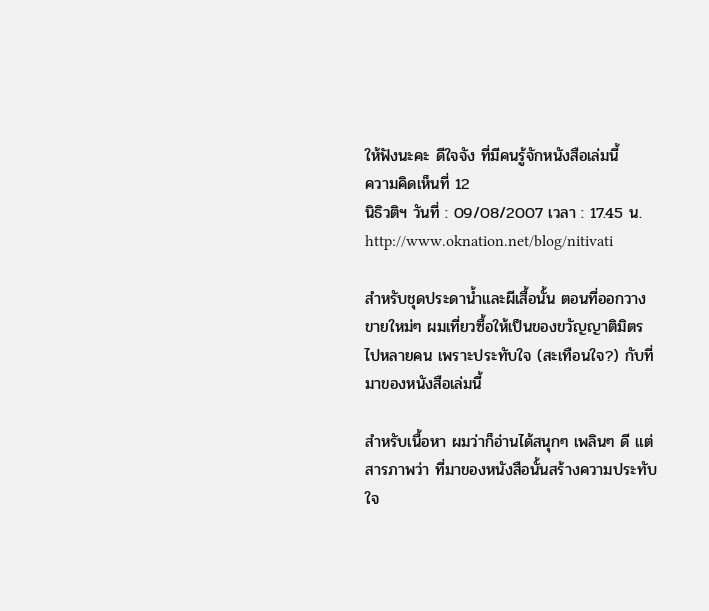ให้ฟังนะคะ ดีใจจัง ที่มีคนรู้จักหนังสือเล่มนี้
ความคิดเห็นที่ 12
นิธิวติฯ วันที่ : 09/08/2007 เวลา : 17.45 น.
http://www.oknation.net/blog/nitivati

สำหรับชุดประดาน้ำและผีเสื้อนั้น ตอนที่ออกวางขายใหม่ๆ ผมเที่ยวซื้อให้เป็นของขวัญญาติมิตรไปหลายคน เพราะประทับใจ (สะเทือนใจ?) กับที่มาของหนังสือเล่มนี้

สำหรับเนื้อหา ผมว่าก็อ่านได้สนุกๆ เพลินๆ ดี แต่สารภาพว่า ที่มาของหนังสือนั้นสร้างความประทับใจ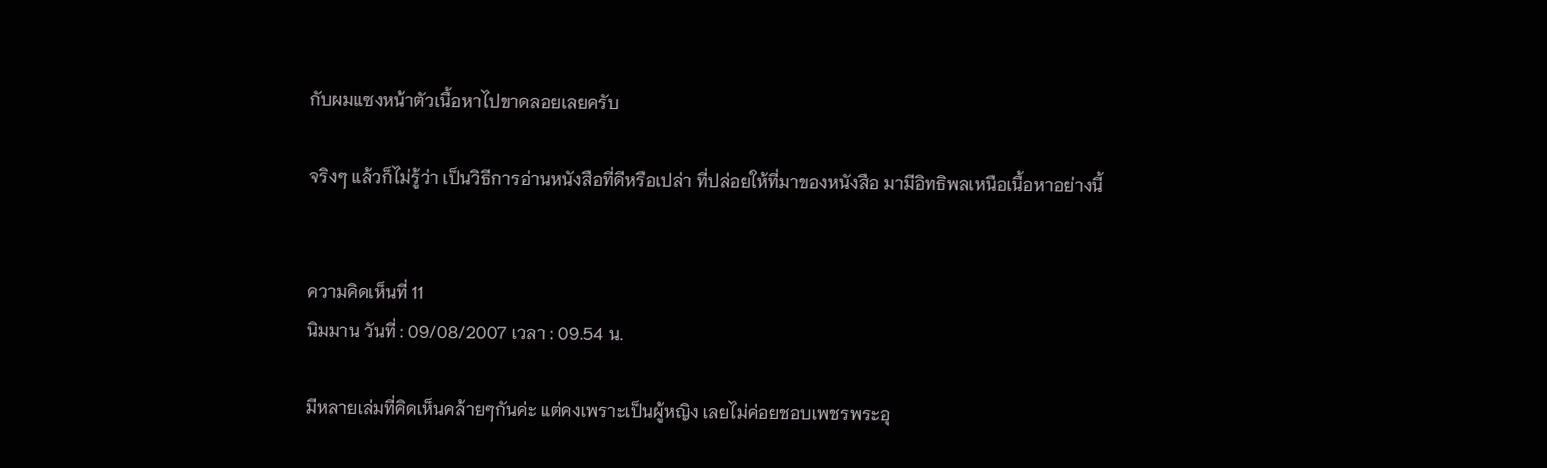กับผมแซงหน้าตัวเนื้อหาไปขาดลอยเลยครับ

จริงๆ แล้วก็ไม่รู้ว่า เป็นวิธีการอ่านหนังสือที่ดีหรือเปล่า ที่ปล่อยให้ที่มาของหนังสือ มามีอิทธิพลเหนือเนื้อหาอย่างนี้


ความคิดเห็นที่ 11
นิมมาน วันที่ : 09/08/2007 เวลา : 09.54 น.

มีหลายเล่มที่คิดเห็นคล้ายๆกันค่ะ แต่คงเพราะเป็นผู้หญิง เลยไม่ค่อยชอบเพชรพระอุ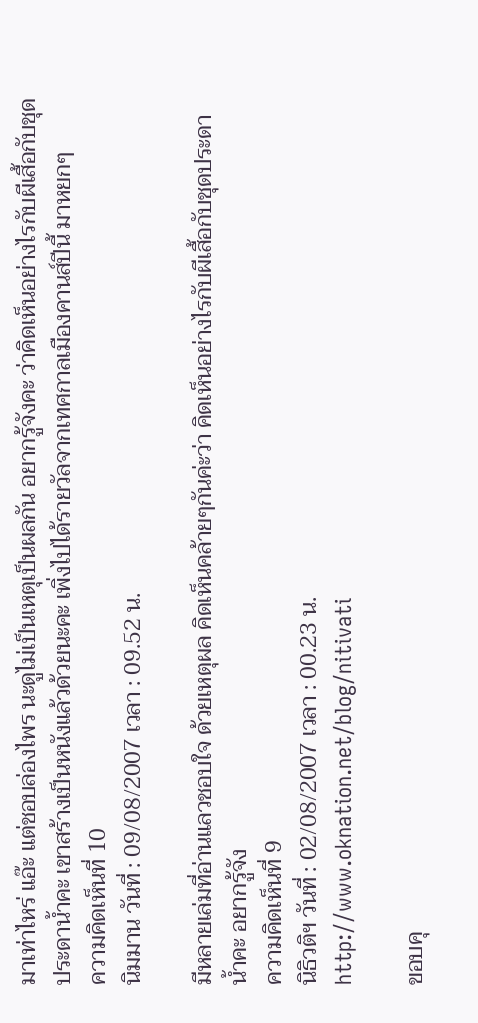มาเท่าไหร่ แอ๊ะ แต่ชอบล่องไพร นะดูไม่เป็นเหตุเป็นผลกัน อยากรู้จังคะ ว่าคิดเห็นอย่างไรกับผีเสื้อกับชุดประดาน้ำคะ เขาสร้างเป็นหนังแล้วด้วยนะคะ เพิ่งไปได้รายวัลจากเทศกาลเมืองคานส์ปีนี้ มาหยกๆ
ความคิดเห็นที่ 10
นิมมาน วันที่ : 09/08/2007 เวลา : 09.52 น.

มีหลายเล่มที่อ่านแลวชอบใจ ด้วยเหตุผล คิดเห็นคล้ายๆกันค่ะว่า คิดเห็นอย่างไรกับผีเสื้อกับชุดประดาน้ำคะ อยากรู้จัง
ความคิดเห็นที่ 9
นิธิวติฯ วันที่ : 02/08/2007 เวลา : 00.23 น.
http://www.oknation.net/blog/nitivati

ขอบคุ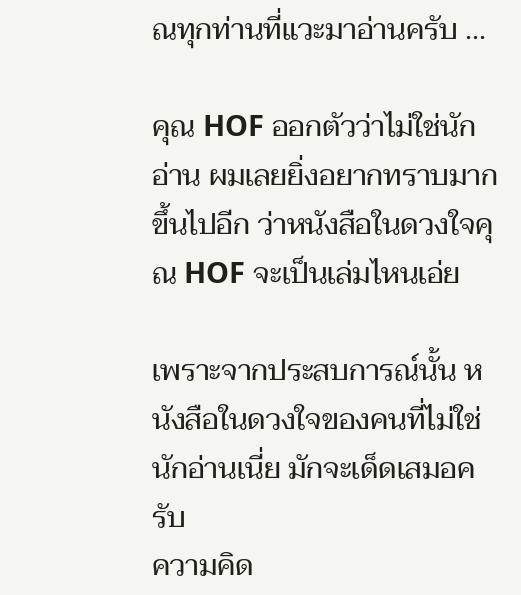ณทุกท่านที่แวะมาอ่านครับ ...

คุณ HOF ออกตัวว่าไม่ใช่นักอ่าน ผมเลยยิ่งอยากทราบมากขึ้นไปอีก ว่าหนังสือในดวงใจคุณ HOF จะเป็นเล่มไหนเอ่ย

เพราะจากประสบการณ์นั้น หนังสือในดวงใจของคนที่ไม่ใช่นักอ่านเนี่ย มักจะเด็ดเสมอครับ
ความคิด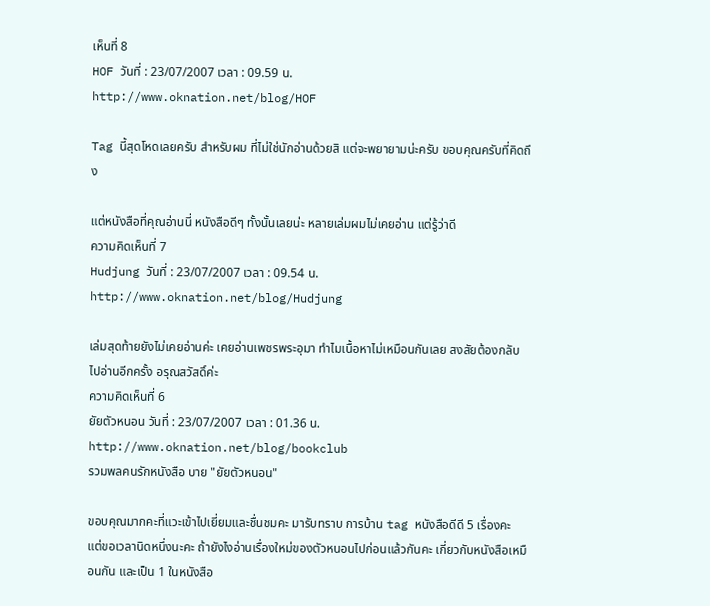เห็นที่ 8
HOF วันที่ : 23/07/2007 เวลา : 09.59 น.
http://www.oknation.net/blog/HOF

Tag นี้สุดโหดเลยครับ สำหรับผม ที่ไม่ใช่นักอ่านด้วยสิ แต่จะพยายามน่ะครับ ขอบคุณครับที่คิดถึง

แต่หนังสือที่คุณอ่านนี่ หนังสือดีๆ ทั้งนั้นเลยน่ะ หลายเล่มผมไม่เคยอ่าน แต่รู้ว่าดี
ความคิดเห็นที่ 7
Hudjung วันที่ : 23/07/2007 เวลา : 09.54 น.
http://www.oknation.net/blog/Hudjung

เล่มสุดท้ายยังไม่เคยอ่านค่ะ เคยอ่านเพชรพระอุมา ทำไมเนื้อหาไม่เหมือนกันเลย สงสัยต้องกลับไปอ่านอีกครั้ง อรุณสวัสดิ์ค่ะ
ความคิดเห็นที่ 6
ยัยตัวหนอน วันที่ : 23/07/2007 เวลา : 01.36 น.
http://www.oknation.net/blog/bookclub
รวมพลคนรักหนังสือ บาย "ยัยตัวหนอน"

ขอบคุณมากคะที่แวะเข้าไปเยี่ยมและชื่นชมคะ มารับทราบ การบ้าน tag หนังสือดีดี 5 เรื่องคะ แต่ขอเวลานิดหนึ่งนะคะ ถ้ายังไงอ่านเรื่องใหม่ของตัวหนอนไปก่อนแล้วกันคะ เกี่ยวกับหนังสือเหมือนกัน และเป็น 1 ในหนังสือ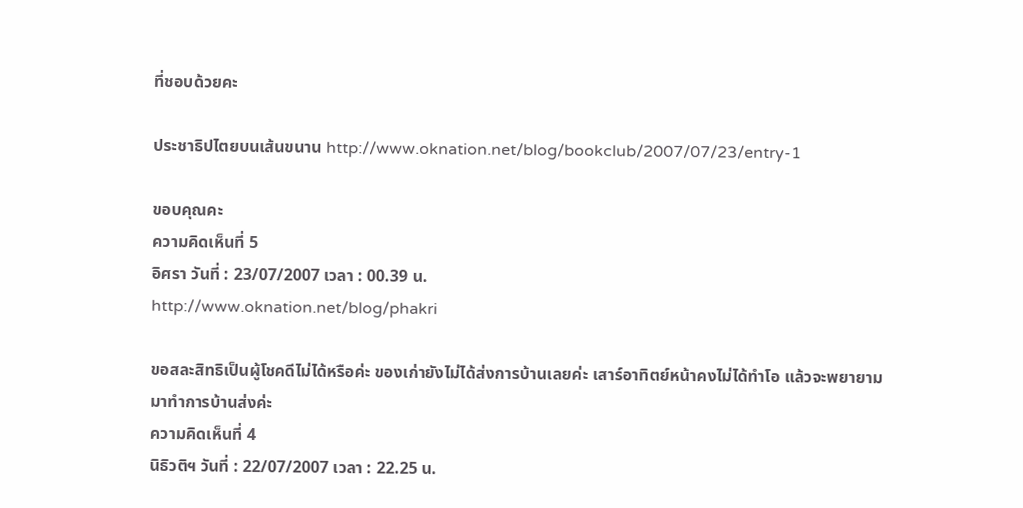ที่ชอบด้วยคะ

ประชาธิปไตยบนเส้นขนาน http://www.oknation.net/blog/bookclub/2007/07/23/entry-1

ขอบคุณคะ
ความคิดเห็นที่ 5
อิศรา วันที่ : 23/07/2007 เวลา : 00.39 น.
http://www.oknation.net/blog/phakri

ขอสละสิทธิเป็นผู้โชคดีไม่ได้หรือค่ะ ของเก่ายังไม่ได้ส่งการบ้านเลยค่ะ เสาร์อาทิตย์หน้าคงไม่ได้ทำโอ แล้วจะพยายามมาทำการบ้านส่งค่ะ
ความคิดเห็นที่ 4
นิธิวติฯ วันที่ : 22/07/2007 เวลา : 22.25 น.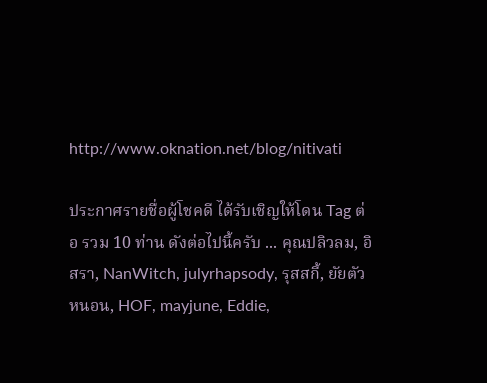http://www.oknation.net/blog/nitivati

ประกาศรายชื่อผู้โชคดี ได้รับเชิญให้โดน Tag ต่อ รวม 10 ท่าน ดังต่อไปนี้ครับ ... คุณปลิวลม, อิสรา, NanWitch, julyrhapsody, รุสสกี้, ยัยตัวหนอน, HOF, mayjune, Eddie,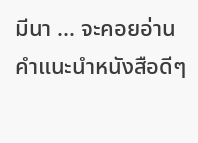มีนา ... จะคอยอ่านคำแนะนำหนังสือดีๆ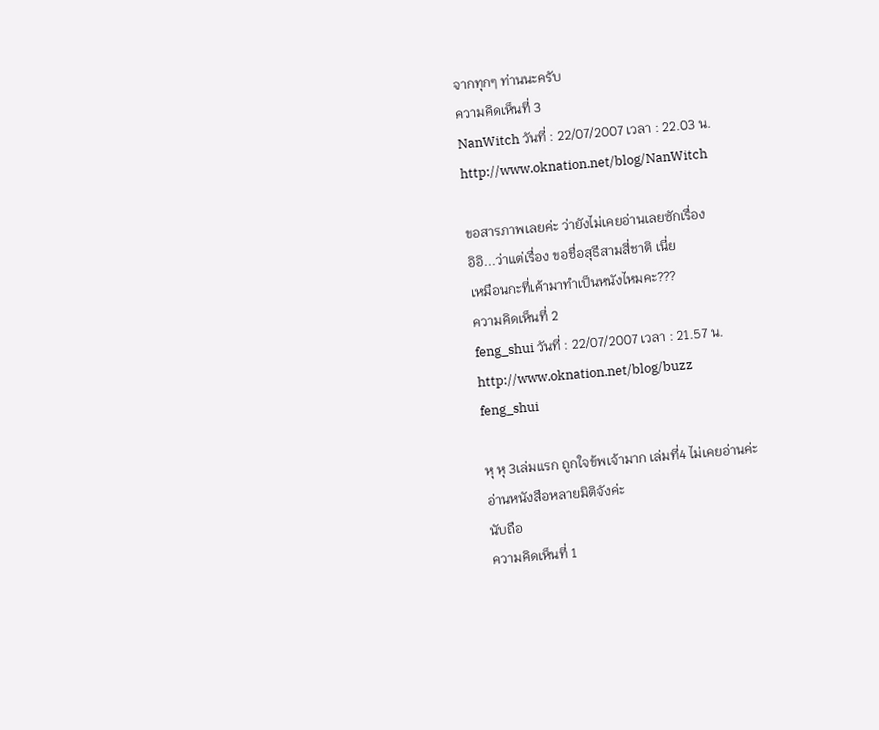จากทุกๆ ท่านนะครับ
ความคิดเห็นที่ 3
NanWitch วันที่ : 22/07/2007 เวลา : 22.03 น.
http://www.oknation.net/blog/NanWitch

ขอสารภาพเลยค่ะ ว่ายังไม่เคยอ่านเลยซักเรื่อง
อิอิ...ว่าแต่เรื่อง ขอชื่อสุธีสามสี่ชาติ เนี่ย
เหมือนกะที่เค้ามาทำเป็นหนังไหมคะ???
ความคิดเห็นที่ 2
feng_shui วันที่ : 22/07/2007 เวลา : 21.57 น.
http://www.oknation.net/blog/buzz
feng_shui

หุ หุ 3เล่มแรก ถูกใจข้พเจ้ามาก เล่มที่4 ไม่เคยอ่านค่ะ
อ่านหนังสือหลายมิติจังค่ะ
นับถือ
ความคิดเห็นที่ 1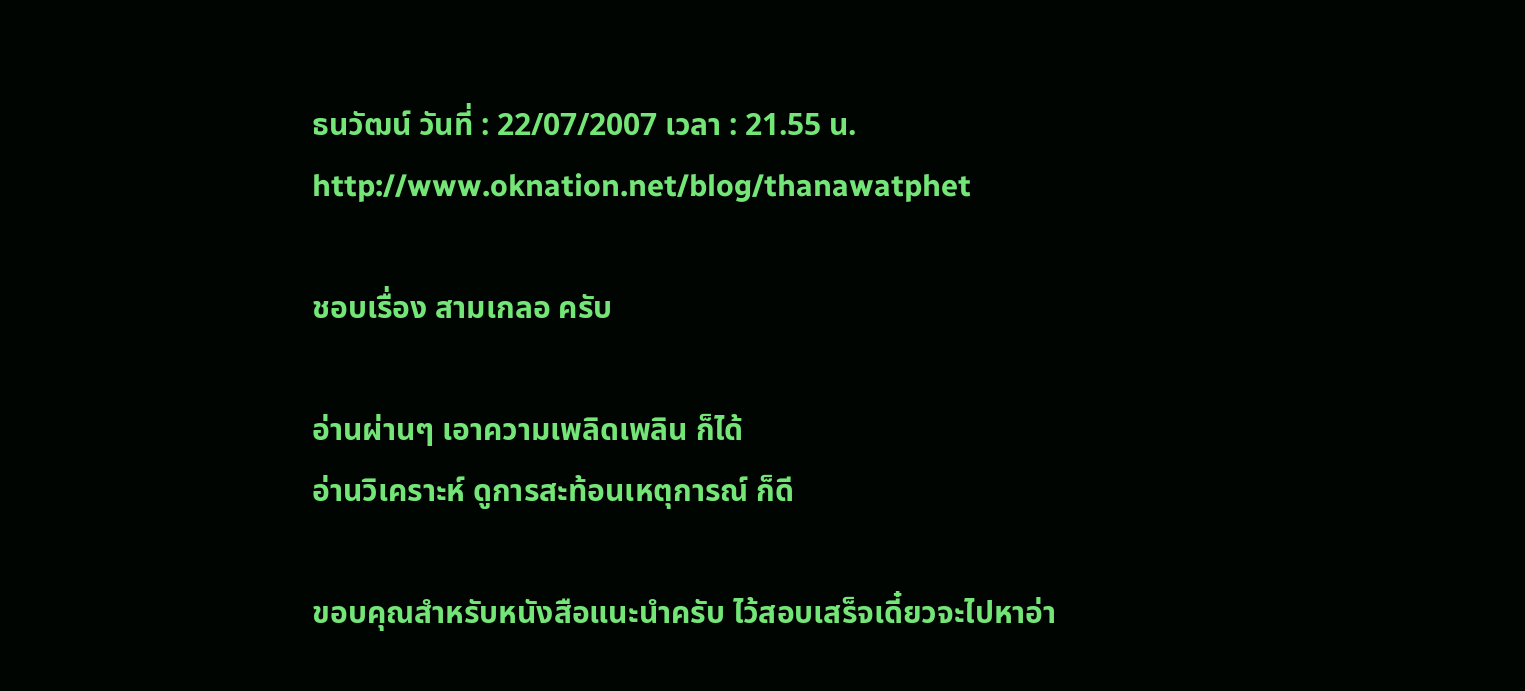ธนวัฒน์ วันที่ : 22/07/2007 เวลา : 21.55 น.
http://www.oknation.net/blog/thanawatphet

ชอบเรื่อง สามเกลอ ครับ

อ่านผ่านๆ เอาความเพลิดเพลิน ก็ได้
อ่านวิเคราะห์ ดูการสะท้อนเหตุการณ์ ก็ดี

ขอบคุณสำหรับหนังสือแนะนำครับ ไว้สอบเสร็จเดี๋ยวจะไปหาอ่า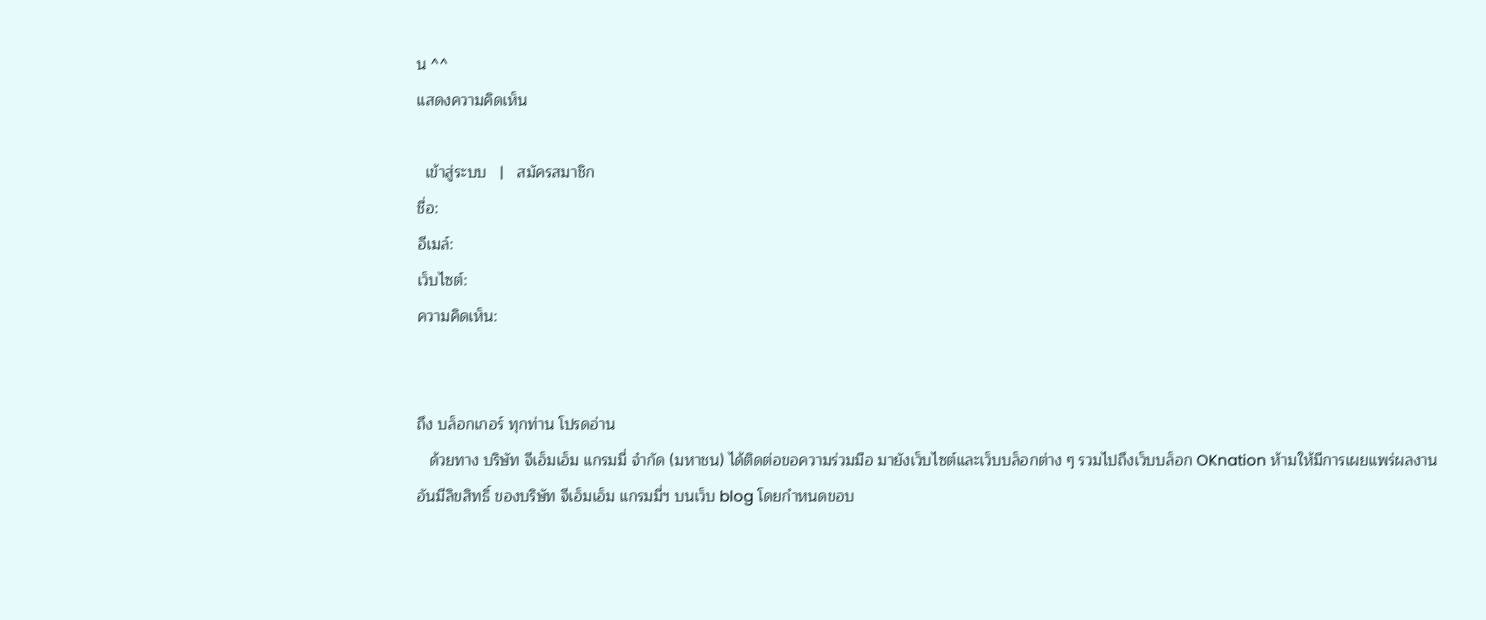น ^^
แสดงความคิดเห็น

  เข้าสู่ระบบ   |   สมัครสมาชิก
ชื่อ:
อีเมล์:
เว็บไซต์:
ความคิดเห็น:


ถึง บล็อกเกอร์ ทุกท่าน โปรดอ่าน
   ด้วยทาง บริษัท จีเอ็มเอ็ม แกรมมี่ จำกัด (มหาชน) ได้ติดต่อขอความร่วมมือ มายังเว็บไซต์และเว็บบล็อกต่าง ๆ รวมไปถึงเว็บบล็อก OKnation ห้ามให้มีการเผยแพร่ผลงานอันมีลิขสิทธิ์ ของบริษัท จีเอ็มเอ็ม แกรมมี่ฯ บนเว็บ blog โดยกำหนดขอบ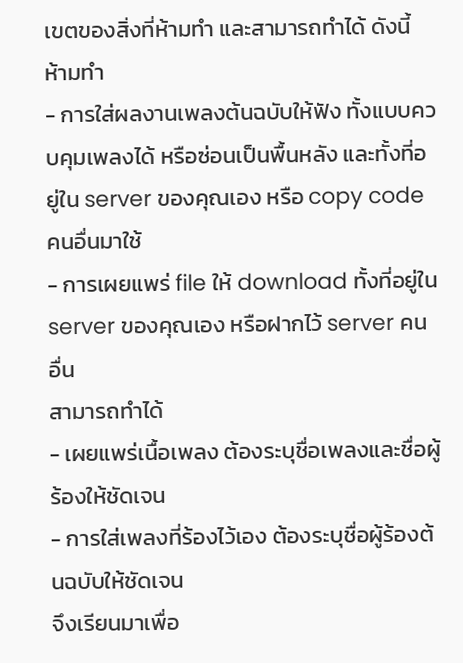เขตของสิ่งที่ห้ามทำ และสามารถทำได้ ดังนี้
ห้ามทำ
- การใส่ผลงานเพลงต้นฉบับให้ฟัง ทั้งแบบควบคุมเพลงได้ หรือซ่อนเป็นพื้นหลัง และทั้งที่อยู่ใน server ของคุณเอง หรือ copy code คนอื่นมาใช้
- การเผยแพร่ file ให้ download ทั้งที่อยู่ใน server ของคุณเอง หรือฝากไว้ server คนอื่น
สามารถทำได้
- เผยแพร่เนื้อเพลง ต้องระบุชื่อเพลงและชื่อผู้ร้องให้ชัดเจน
- การใส่เพลงที่ร้องไว้เอง ต้องระบุชื่อผู้ร้องต้นฉบับให้ชัดเจน
จึงเรียนมาเพื่อ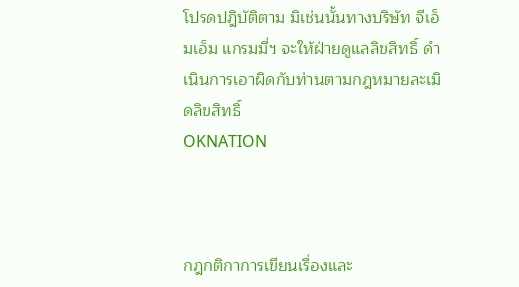โปรดปฎิบัติตาม มิเช่นนั้นทางบริษัท จีเอ็มเอ็ม แกรมมี่ฯ จะให้ฝ่ายดูแลลิขสิทธิ์ ดำเนินการเอาผิดกับท่านตามกฎหมายละเมิดลิขสิทธิ์
OKNATION



กฎกติกาการเขียนเรื่องและ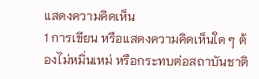แสดงความคิดเห็น
1 การเขียน หรือแสดงความคิดเห็นใด ๆ ต้องไม่หมิ่นเหม่ หรือกระทบต่อสถาบันชาติ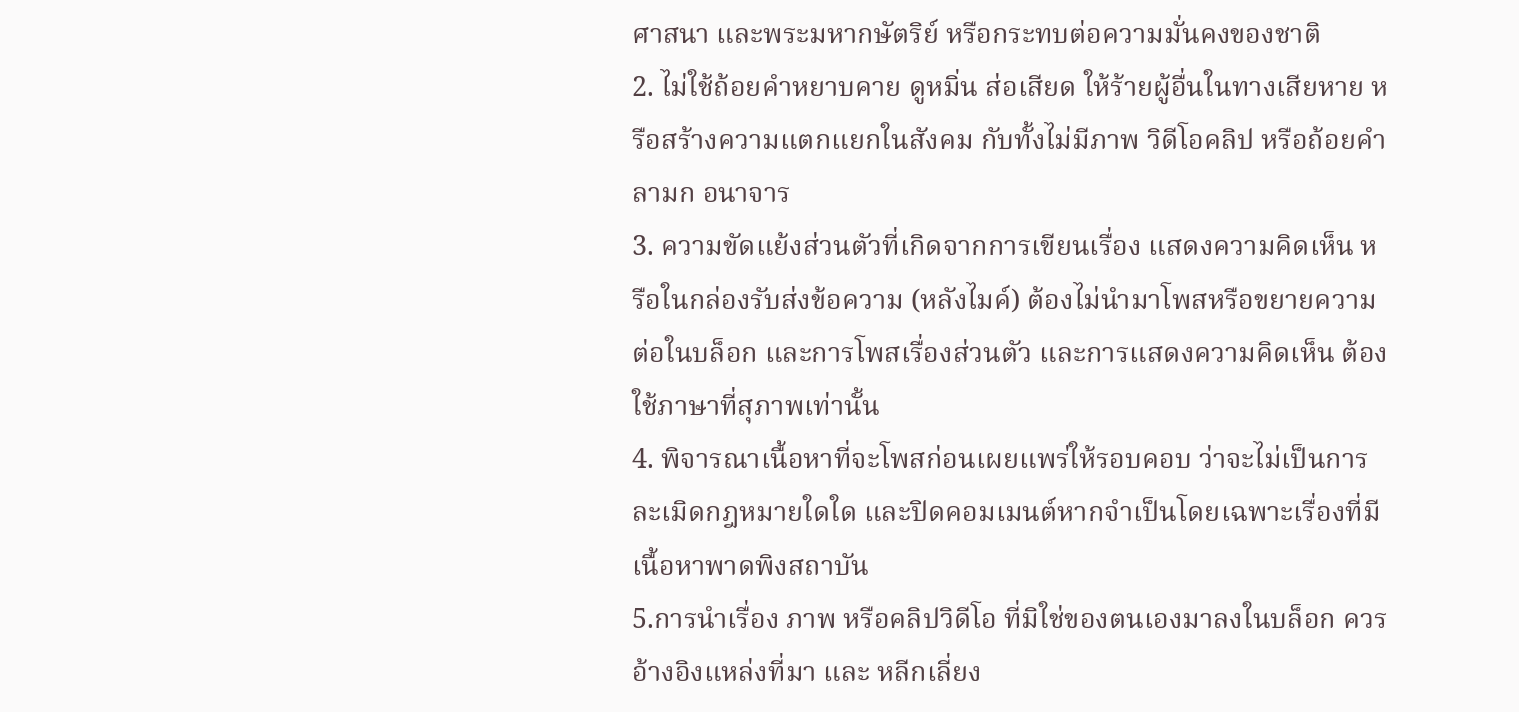ศาสนา และพระมหากษัตริย์ หรือกระทบต่อความมั่นคงของชาติ
2. ไม่ใช้ถ้อยคำหยาบคาย ดูหมิ่น ส่อเสียด ให้ร้ายผู้อื่นในทางเสียหาย หรือสร้างความแตกแยกในสังคม กับทั้งไม่มีภาพ วิดีโอคลิป หรือถ้อยคำลามก อนาจาร
3. ความขัดแย้งส่วนตัวที่เกิดจากการเขียนเรื่อง แสดงความคิดเห็น หรือในกล่องรับส่งข้อความ (หลังไมค์) ต้องไม่นำมาโพสหรือขยายความต่อในบล็อก และการโพสเรื่องส่วนตัว และการแสดงความคิดเห็น ต้องใช้ภาษาที่สุภาพเท่านั้น
4. พิจารณาเนื้อหาที่จะโพสก่อนเผยแพร่ให้รอบคอบ ว่าจะไม่เป็นการละเมิดกฎหมายใดใด และปิดคอมเมนต์หากจำเป็นโดยเฉพาะเรื่องที่มีเนื้อหาพาดพิงสถาบัน
5.การนำเรื่อง ภาพ หรือคลิปวิดีโอ ที่มิใช่ของตนเองมาลงในบล็อก ควรอ้างอิงแหล่งที่มา และ หลีกเลี่ยง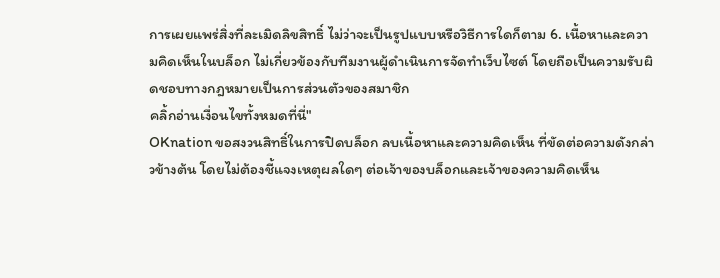การเผยแพร่สิ่งที่ละเมิดลิขสิทธิ์ ไม่ว่าจะเป็นรูปแบบหรือวิธีการใดก็ตาม 6. เนื้อหาและความคิดเห็นในบล็อก ไม่เกี่ยวข้องกับทีมงานผู้ดำเนินการจัดทำเว็บไซต์ โดยถือเป็นความรับผิดชอบทางกฎหมายเป็นการส่วนตัวของสมาชิก
คลิ้กอ่านเงื่อนไขทั้งหมดที่นี่"
OKnation ขอสงวนสิทธิ์ในการปิดบล็อก ลบเนื้อหาและความคิดเห็น ที่ขัดต่อความดังกล่าวข้างต้น โดยไม่ต้องชี้แจงเหตุผลใดๆ ต่อเจ้าของบล็อกและเจ้าของความคิดเห็น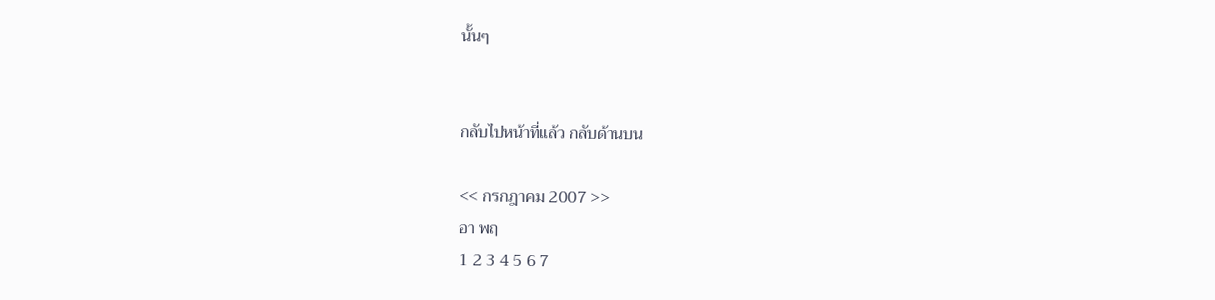นั้นๆ


กลับไปหน้าที่แล้ว กลับด้านบน

<< กรกฎาคม 2007 >>
อา พฤ
1 2 3 4 5 6 7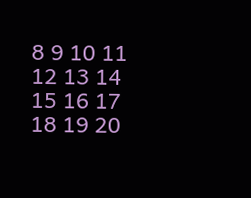8 9 10 11 12 13 14
15 16 17 18 19 20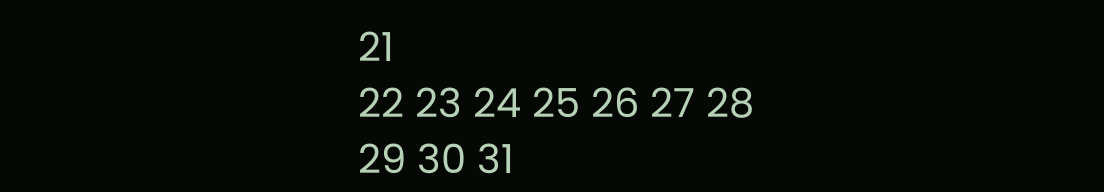21
22 23 24 25 26 27 28
29 30 31